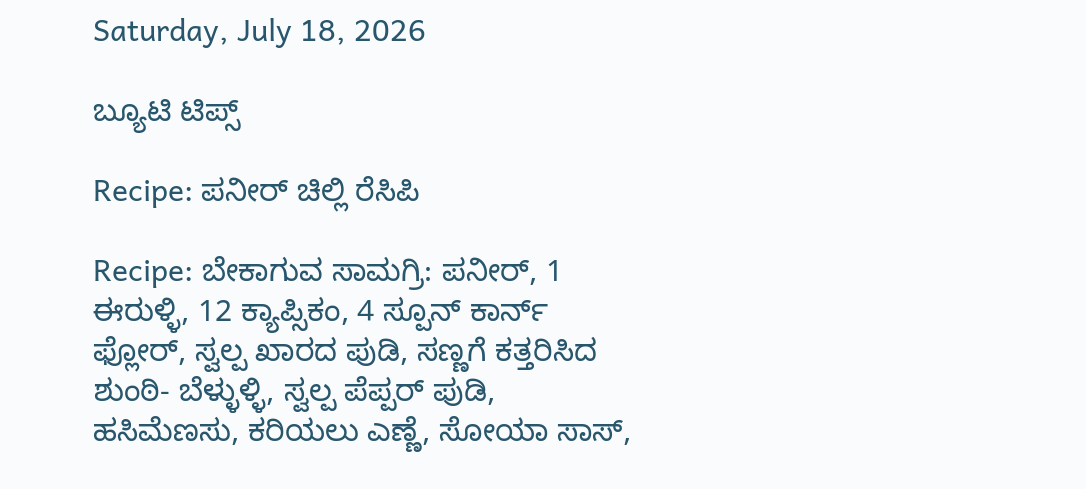Saturday, July 18, 2026

ಬ್ಯೂಟಿ ಟಿಪ್ಸ್

Recipe: ಪನೀರ್ ಚಿಲ್ಲಿ ರೆಸಿಪಿ

Recipe: ಬೇಕಾಗುವ ಸಾಮಗ್ರಿ: ಪನೀರ್, 1 ಈರುಳ್ಳಿ, 12 ಕ್ಯಾಪ್ಸಿಕಂ, 4 ಸ್ಪೂನ್ ಕಾರ್ನ್ ಫ್ಲೋರ್, ಸ್ವಲ್ಪ ಖಾರದ ಪುಡಿ, ಸಣ್ಣಗೆ ಕತ್ತರಿಸಿದ ಶುಂಠಿ- ಬೆಳ್ಳುಳ್ಳಿ, ಸ್ವಲ್ಪ ಪೆಪ್ಪರ್ ಪುಡಿ, ಹಸಿಮೆಣಸು, ಕರಿಯಲು ಎಣ್ಣೆ, ಸೋಯಾ ಸಾಸ್,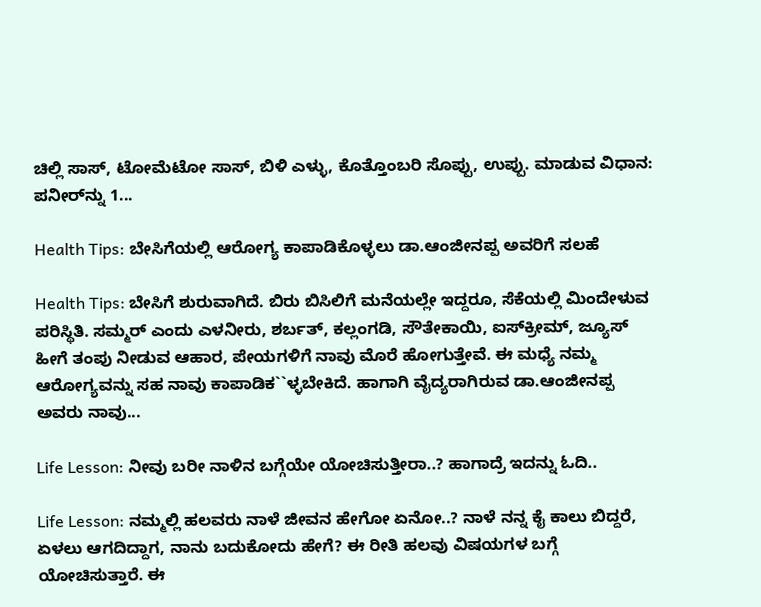ಚಿಲ್ಲಿ ಸಾಸ್, ಟೋಮೆಟೋ ಸಾಸ್, ಬಿಳಿ ಎಳ್ಳು, ಕೊತ್ತೊಂಬರಿ ಸೊಪ್ಪು, ಉಪ್ಪು. ಮಾಡುವ ವಿಧಾನ: ಪನೀರ್‌ನ್ನು 1...

Health Tips: ಬೇಸಿಗೆಯಲ್ಲಿ ಆರೋಗ್ಯ ಕಾಪಾಡಿಕೊಳ್ಳಲು ಡಾ.ಆಂಜೀನಪ್ಪ ಅವರಿಗೆ ಸಲಹೆ

Health Tips: ಬೇಸಿಗೆ ಶುರುವಾಗಿದೆ. ಬಿರು ಬಿಸಿಲಿಗೆ ಮನೆಯಲ್ಲೇ ಇದ್ದರೂ, ಸೆಕೆಯಲ್ಲಿ ಮಿಂದೇಳುವ ಪರಿಸ್ಥಿತಿ. ಸಮ್ಮರ್ ಎಂದು ಎಳನೀರು, ಶರ್ಬತ್, ಕಲ್ಲಂಗಡಿ, ಸೌತೇಕಾಯಿ, ಐಸ್‌ಕ್ರೀಮ್, ಜ್ಯೂಸ್ ಹೀಗೆ ತಂಪು ನೀಡುವ ಆಹಾರ, ಪೇಯಗಳಿಗೆ ನಾವು ಮೊರೆ ಹೋಗುತ್ತೇವೆ. ಈ ಮಧ್ಯೆ ನಮ್ಮ ಆರೋಗ್ಯವನ್ನು ಸಹ ನಾವು ಕಾಪಾಡಿಕ``ಳ್ಳಬೇಕಿದೆ. ಹಾಗಾಗಿ ವೈದ್ಯರಾಗಿರುವ ಡಾ.ಆಂಜೀನಪ್ಪ ಅವರು ನಾವು...

Life Lesson: ನೀವು ಬರೀ ನಾಳಿನ ಬಗ್ಗೆಯೇ ಯೋಚಿಸುತ್ತೀರಾ..? ಹಾಗಾದ್ರೆ ಇದನ್ನು ಓದಿ..

Life Lesson: ನಮ್ಮಲ್ಲಿ ಹಲವರು ನಾಳೆ ಜೀವನ ಹೇಗೋ ಏನೋ..? ನಾಳೆ ನನ್ನ ಕೈ ಕಾಲು ಬಿದ್ದರೆ, ಏಳಲು ಆಗದಿದ್ದಾಗ, ನಾನು ಬದುಕೋದು ಹೇಗೆ? ಈ ರೀತಿ ಹಲವು ವಿಷಯಗಳ ಬಗ್ಗೆ ಯೋಚಿಸುತ್ತಾರೆ. ಈ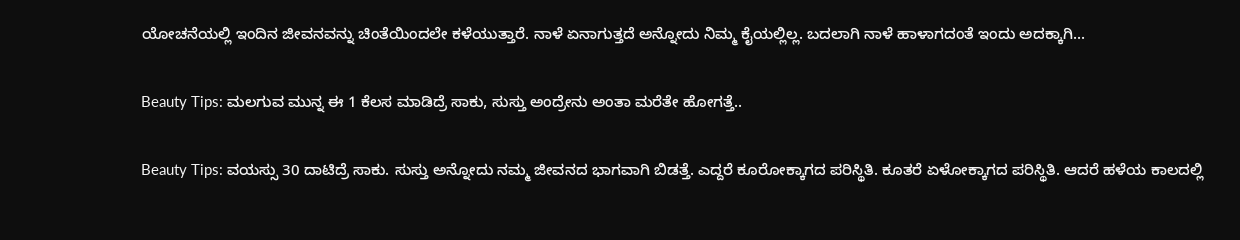ಯೋಚನೆಯಲ್ಲಿ ಇಂದಿನ ಜೀವನವನ್ನು ಚಿಂತೆಯಿಂದಲೇ ಕಳೆಯುತ್ತಾರೆ. ನಾಳೆ ಏನಾಗುತ್ತದೆ ಅನ್ನೋದು ನಿಮ್ಮ ಕೈಯಲ್ಲಿಲ್ಲ. ಬದಲಾಗಿ ನಾಳೆ ಹಾಳಾಗದಂತೆ ಇಂದು ಅದಕ್ಕಾಗಿ...

Beauty Tips: ಮಲಗುವ ಮುನ್ನ ಈ 1 ಕೆಲಸ ಮಾಡಿದ್ರೆ ಸಾಕು, ಸುಸ್ತು ಅಂದ್ರೇನು ಅಂತಾ ಮರೆತೇ ಹೋಗತ್ತೆ..

Beauty Tips: ವಯಸ್ಸು 30 ದಾಟಿದ್ರೆ ಸಾಕು. ಸುಸ್ತು ಅನ್ನೋದು ನಮ್ಮ ಜೀವನದ ಭಾಗವಾಗಿ ಬಿಡತ್ತೆ. ಎದ್ದರೆ ಕೂರೋಕ್ಕಾಗದ ಪರಿಸ್ಥಿತಿ. ಕೂತರೆ ಏಳೋಕ್ಕಾಗದ ಪರಿಸ್ಥಿತಿ. ಆದರೆ ಹಳೆಯ ಕಾಲದಲ್ಲಿ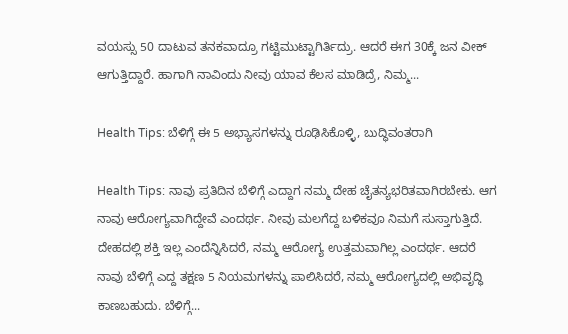ವಯಸ್ಸು 50 ದಾಟುವ ತನಕವಾದ್ರೂ ಗಟ್ಟಿಮುಟ್ಟಾಗಿರ್ತಿದ್ರು. ಆದರೆ ಈಗ 30ಕ್ಕೆ ಜನ ವೀಕ್ ಆಗುತ್ತಿದ್ದಾರೆ. ಹಾಗಾಗಿ ನಾವಿಂದು ನೀವು ಯಾವ ಕೆಲಸ ಮಾಡಿದ್ರೆ, ನಿಮ್ಮ...

Health Tips: ಬೆಳಿಗ್ಗೆ ಈ 5 ಅಭ್ಯಾಸಗಳನ್ನು ರೂಢಿಸಿಕೊಳ್ಳಿ, ಬುದ್ಧಿವಂತರಾಗಿ

Health Tips: ನಾವು ಪ್ರತಿದಿನ ಬೆಳಿಗ್ಗೆ ಎದ್ದಾಗ ನಮ್ಮ ದೇಹ ಚೈತನ್ಯಭರಿತವಾಗಿರಬೇಕು. ಆಗ ನಾವು ಆರೋಗ್ಯವಾಗಿದ್ದೇವೆ ಎಂದರ್ಥ. ನೀವು ಮಲಗೆದ್ದ ಬಳಿಕವೂ ನಿಮಗೆ ಸುಸ್ತಾಗುತ್ತಿದೆ. ದೇಹದಲ್ಲಿ ಶಕ್ತಿ ಇಲ್ಲ ಎಂದೆನ್ನಿಸಿದರೆ, ನಮ್ಮ ಆರೋಗ್ಯ ಉತ್ತಮವಾಗಿಲ್ಲ ಎಂದರ್ಥ. ಆದರೆ ನಾವು ಬೆಳಿಗ್ಗೆ ಎದ್ದ ತಕ್ಷಣ 5 ನಿಯಮಗಳನ್ನು ಪಾಲಿಸಿದರೆ, ನಮ್ಮ ಆರೋಗ್ಯದಲ್ಲಿ ಅಭಿವೃದ್ಧಿ ಕಾಣಬಹುದು. ಬೆಳಿಗ್ಗೆ...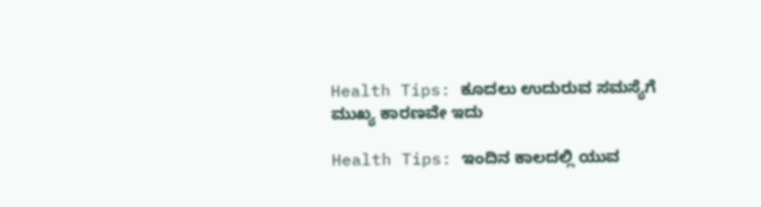Health Tips: ಕೂದಲು ಉದುರುವ ಸಮಸ್ಯೆಗೆ ಮುಖ್ಯ ಕಾರಣವೇ ಇದು

Health Tips: ಇಂದಿನ ಕಾಲದಲ್ಲಿ ಯುವ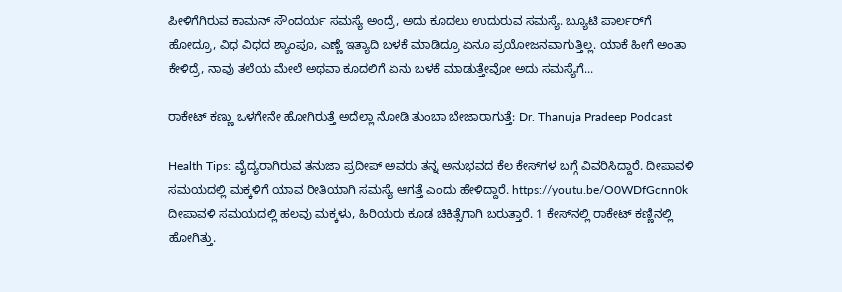ಪೀಳಿಗೆಗಿರುವ ಕಾಮನ್ ಸೌಂದರ್ಯ ಸಮಸ್ಯೆ ಅಂದ್ರೆ, ಅದು ಕೂದಲು ಉದುರುವ ಸಮಸ್ಯೆ. ಬ್ಯೂಟಿ ಪಾರ್ಲರ್‌ಗೆ ಹೋದ್ರೂ, ವಿಧ ವಿಧದ ಶ್ಯಾಂಪೂ, ಎಣ್ಣೆ ಇತ್ಯಾದಿ ಬಳಕೆ ಮಾಡಿದ್ರೂ ಏನೂ ಪ್ರಯೋಜನವಾಗುತ್ತಿಲ್ಲ. ಯಾಕೆ ಹೀಗೆ ಅಂತಾ ಕೇಳಿದ್ರೆ, ನಾವು ತಲೆಯ ಮೇಲೆ ಅಥವಾ ಕೂದಲಿಗೆ ಏನು ಬಳಕೆ ಮಾಡುತ್ತೇವೋ ಅದು ಸಮಸ್ಯೆಗೆ...

ರಾಕೇಟ್ ಕಣ್ಣು ಒಳಗೇನೇ ಹೋಗಿರುತ್ತೆ ಅದೆಲ್ಲಾ ನೋಡಿ ತುಂಬಾ ಬೇಜಾರಾಗುತ್ತೆ: Dr. Thanuja Pradeep Podcast

Health Tips: ವೈದ್ಯರಾಗಿರುವ ತನುಜಾ ಪ್ರದೀಪ್ ಅವರು ತನ್ನ ಅನುಭವದ ಕೆಲ ಕೇಸ್‌ಗಳ ಬಗ್ಗೆ ವಿವರಿಸಿದ್ದಾರೆ. ದೀಪಾವಳಿ ಸಮಯದಲ್ಲಿ ಮಕ್ಕಳಿಗೆ ಯಾವ ರೀತಿಯಾಗಿ ಸಮಸ್ಯೆ ಆಗತ್ತೆ ಎಂದು ಹೇಳಿದ್ದಾರೆ. https://youtu.be/O0WDfGcnn0k ದೀಪಾವಳಿ ಸಮಯದಲ್ಲಿ ಹಲವು ಮಕ್ಕಳು, ಹಿರಿಯರು ಕೂಡ ಚಿಕಿತ್ಸೆಗಾಗಿ ಬರುತ್ತಾರೆ. 1 ಕೇಸ್‌ನಲ್ಲಿ ರಾಕೇಟ್ ಕಣ್ಣಿನಲ್ಲಿ ಹೋಗಿತ್ತು.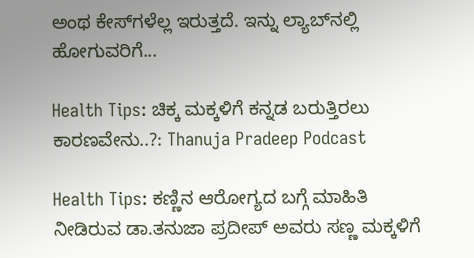ಅಂಥ ಕೇಸ್‌ಗಳೆಲ್ಲ ಇರುತ್ತದೆ. ಇನ್ನು ಲ್ಯಾಬ್‌ನಲ್ಲಿ ಹೋಗುವರಿಗೆ...

Health Tips: ಚಿಕ್ಕ ಮಕ್ಕಳಿಗೆ ಕನ್ನಡ ಬರುತ್ತಿರಲು ಕಾರಣವೇನು..?: Thanuja Pradeep Podcast

Health Tips: ಕಣ್ಣಿನ ಆರೋಗ್ಯದ ಬಗ್ಗೆ ಮಾಹಿತಿ ನೀಡಿರುವ ಡಾ.ತನುಜಾ ಪ್ರದೀಪ್ ಅವರು ಸಣ್ಣ ಮಕ್ಕಳಿಗೆ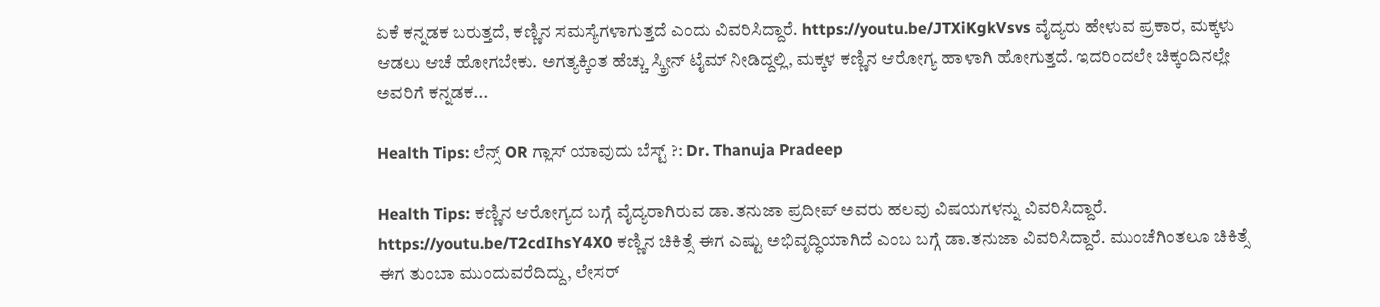ಏಕೆ ಕನ್ನಡಕ ಬರುತ್ತದೆ, ಕಣ್ಣಿನ ಸಮಸ್ಯೆಗಳಾಗುತ್ತದೆ ಎಂದು ವಿವರಿಸಿದ್ದಾರೆ. https://youtu.be/JTXiKgkVsvs ವೈದ್ಯರು ಹೇಳುವ ಪ್ರಕಾರ, ಮಕ್ಕಳು ಆಡಲು ಆಚೆ ಹೋಗಬೇಕು. ಅಗತ್ಯಕ್ಕಿಂತ ಹೆಚ್ಚು ಸ್ಕ್ರೀನ್ ಟೈಮ್ ನೀಡಿದ್ದಲ್ಲಿ, ಮಕ್ಕಳ ಕಣ್ಣಿನ ಆರೋಗ್ಯ ಹಾಳಾಗಿ ಹೋಗುತ್ತದೆ. ಇದರಿಂದಲೇ ಚಿಕ್ಕಂದಿನಲ್ಲೇ ಅವರಿಗೆ ಕನ್ನಡಕ...

Health Tips: ಲೆನ್ಸ್ OR ಗ್ಲಾಸ್ ಯಾವುದು ಬೆಸ್ಟ್ ?: Dr. Thanuja Pradeep

Health Tips: ಕಣ್ಣಿನ ಆರೋಗ್ಯದ ಬಗ್ಗೆ ವೈದ್ಯರಾಗಿರುವ ಡಾ.ತನುಜಾ ಪ್ರದೀಪ್ ಅವರು ಹಲವು ವಿಷಯಗಳನ್ನು ವಿವರಿಸಿದ್ದಾರೆ. https://youtu.be/T2cdIhsY4X0 ಕಣ್ಣಿನ ಚಿಕಿತ್ಸೆ ಈಗ ಎಷ್ಟು ಅಭಿವೃದ್ಧಿಯಾಗಿದೆ ಎಂಬ ಬಗ್ಗೆ ಡಾ.ತನುಜಾ ವಿವರಿಸಿದ್ದಾರೆ. ಮುಂಚೆಗಿಂತಲೂ ಚಿಕಿತ್ಸೆ ಈಗ ತುಂಬಾ ಮುಂದುವರೆದಿದ್ದು, ಲೇಸರ್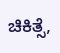ಚಿಕಿತ್ಸೆ,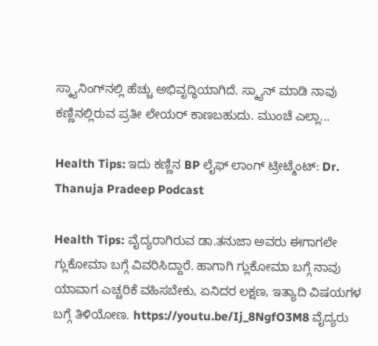ಸ್ಕ್ಯಾನಿಂಗ್‌ನಲ್ಲಿ ಹೆಚ್ಚು ಅಭಿವೃದ್ಧಿಯಾಗಿದೆ. ಸ್ಕ್ಯಾನ್ ಮಾಡಿ ನಾವು ಕಣ್ಣಿನಲ್ಲಿರುವ ಪ್ರತೀ ಲೇಯರ್ ಕಾಣಬಹುದು. ಮುಂಚೆ ಎಲ್ಲಾ...

Health Tips: ಇದು ಕಣ್ಣಿನ BP ಲೈಫ್ ಲಾಂಗ್ ಟ್ರೀಟ್ಮೆಂಟ್: Dr. Thanuja Pradeep Podcast

Health Tips: ವೈದ್ಯರಾಗಿರುವ ಡಾ.ತನುಜಾ ಅವರು ಈಗಾಗಲೇ ಗ್ಲುಕೋಮಾ ಬಗ್ಗೆ ವಿವರಿಸಿದ್ದಾರೆ. ಹಾಗಾಗಿ ಗ್ಲುಕೋಮಾ ಬಗ್ಗೆ ನಾವು ಯಾವಾಗ ಎಚ್ಚರಿಕೆ ವಹಿಸಬೇಕು, ಏನಿದರ ಲಕ್ಷಣ, ಇತ್ಯಾದಿ ವಿಷಯಗಳ ಬಗ್ಗೆ ತಿಳಿಯೋಣ. https://youtu.be/Ij_8NgfO3M8 ವೈದ್ಯರು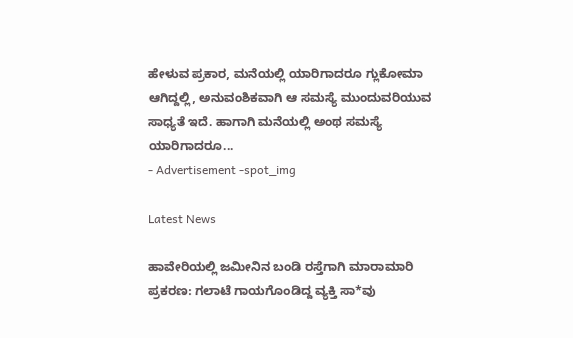ಹೇಳುವ ಪ್ರಕಾರ, ಮನೆಯಲ್ಲಿ ಯಾರಿಗಾದರೂ ಗ್ಲುಕೋಮಾ ಆಗಿದ್ದಲ್ಲಿ, ಅನುವಂಶಿಕವಾಗಿ ಆ ಸಮಸ್ಯೆ ಮುಂದುವರಿಯುವ ಸಾಧ್ಯತೆ ಇದೆ. ಹಾಗಾಗಿ ಮನೆಯಲ್ಲಿ ಅಂಥ ಸಮಸ್ಯೆ ಯಾರಿಗಾದರೂ...
- Advertisement -spot_img

Latest News

ಹಾವೇರಿಯಲ್ಲಿ ಜಮೀನಿನ ಬಂಡಿ ರಸ್ತೆಗಾಗಿ ಮಾರಾಮಾರಿ ಪ್ರಕರಣ: ಗಲಾಟೆ ಗಾಯಗೊಂಡಿದ್ದ ವ್ಯಕ್ತಿ ಸಾ*ವು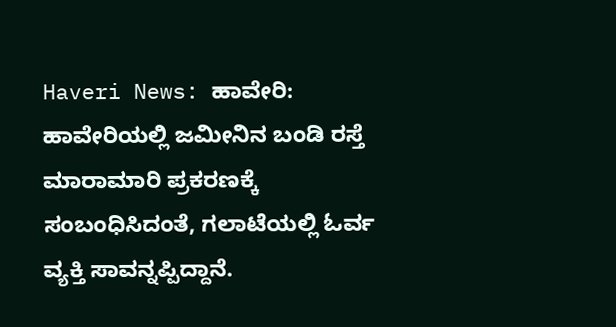Haveri News: ಹಾವೇರಿ: ಹಾವೇರಿಯಲ್ಲಿ ಜಮೀನಿನ ಬಂಡಿ ರಸ್ತೆ ಮಾರಾಮಾರಿ ಪ್ರಕರಣಕ್ಕೆ ಸಂಬಂಧಿಸಿದಂತೆ, ಗಲಾಟೆಯಲ್ಲಿ ಓರ್ವ ವ್ಯಕ್ತಿ ಸಾವನ್ನಪ್ಪಿದ್ದಾನೆ.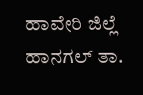ಹಾವೇರಿ ಜಿಲ್ಲೆ ಹಾನಗಲ್ ತಾ.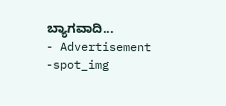ಬ್ಯಾಗವಾದಿ...
- Advertisement -spot_img